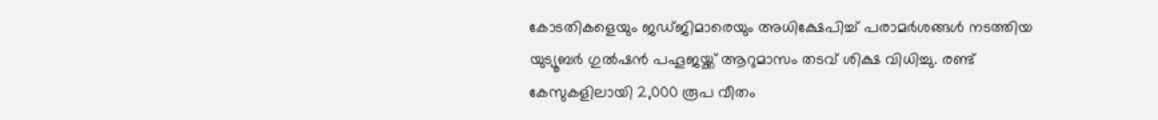കോടതികളെയും ജഡ്ജിമാരെയും അധിക്ഷേപിച്ച് പരാമർശങ്ങൾ നടത്തിയ യുട്യൂബർ ഗുൽഷൻ പഹൂജയ്ക്ക് ആറുമാസം തടവ് ശിക്ഷ വിധിച്ചു. രണ്ട് കേസുകളിലായി 2,000 രൂപ വീതം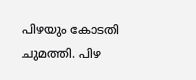പിഴയും കോടതി ചുമത്തി. പിഴ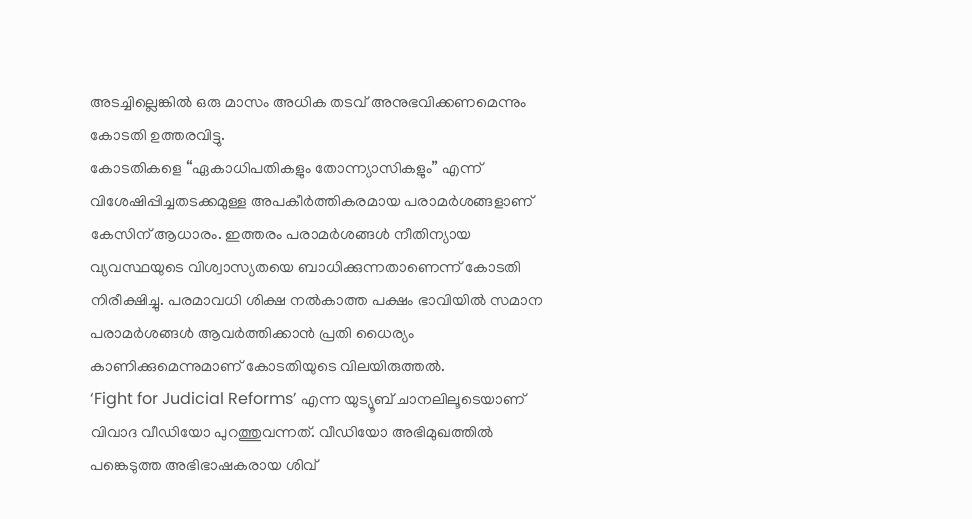അടച്ചില്ലെങ്കിൽ ഒരു മാസം അധിക തടവ് അനുഭവിക്കണമെന്നും കോടതി ഉത്തരവിട്ടു.
കോടതികളെ “ഏകാധിപതികളും തോന്ന്യാസികളും” എന്ന് വിശേഷിപ്പിച്ചതടക്കമുള്ള അപകീർത്തികരമായ പരാമർശങ്ങളാണ് കേസിന് ആധാരം. ഇത്തരം പരാമർശങ്ങൾ നീതിന്യായ വ്യവസ്ഥയുടെ വിശ്വാസ്യതയെ ബാധിക്കുന്നതാണെന്ന് കോടതി നിരീക്ഷിച്ചു. പരമാവധി ശിക്ഷ നൽകാത്ത പക്ഷം ഭാവിയിൽ സമാന പരാമർശങ്ങൾ ആവർത്തിക്കാൻ പ്രതി ധൈര്യം കാണിക്കുമെന്നുമാണ് കോടതിയുടെ വിലയിരുത്തൽ.
‘Fight for Judicial Reforms’ എന്ന യുട്യൂബ് ചാനലിലൂടെയാണ് വിവാദ വീഡിയോ പുറത്തുവന്നത്. വീഡിയോ അഭിമുഖത്തിൽ പങ്കെടുത്ത അഭിഭാഷകരായ ശിവ്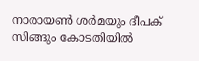നാരായൺ ശർമയും ദീപക് സിങ്ങും കോടതിയിൽ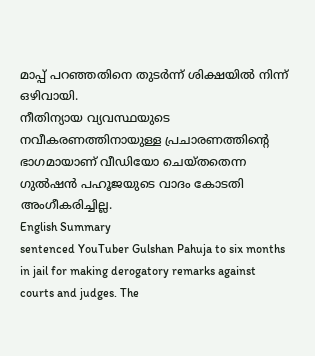മാപ്പ് പറഞ്ഞതിനെ തുടർന്ന് ശിക്ഷയിൽ നിന്ന് ഒഴിവായി.
നീതിന്യായ വ്യവസ്ഥയുടെ നവീകരണത്തിനായുള്ള പ്രചാരണത്തിന്റെ ഭാഗമായാണ് വീഡിയോ ചെയ്തതെന്ന ഗുൽഷൻ പഹൂജയുടെ വാദം കോടതി അംഗീകരിച്ചില്ല.
English Summary
sentenced YouTuber Gulshan Pahuja to six months in jail for making derogatory remarks against courts and judges. The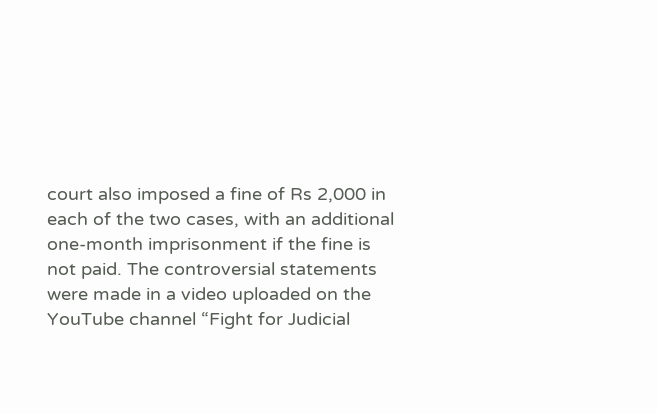court also imposed a fine of Rs 2,000 in each of the two cases, with an additional one-month imprisonment if the fine is not paid. The controversial statements were made in a video uploaded on the YouTube channel “Fight for Judicial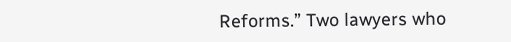Reforms.” Two lawyers who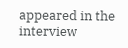appeared in the interview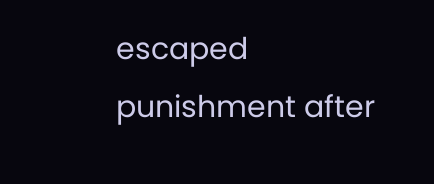escaped punishment after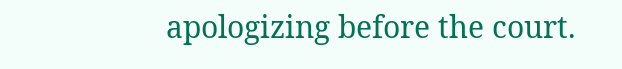apologizing before the court.